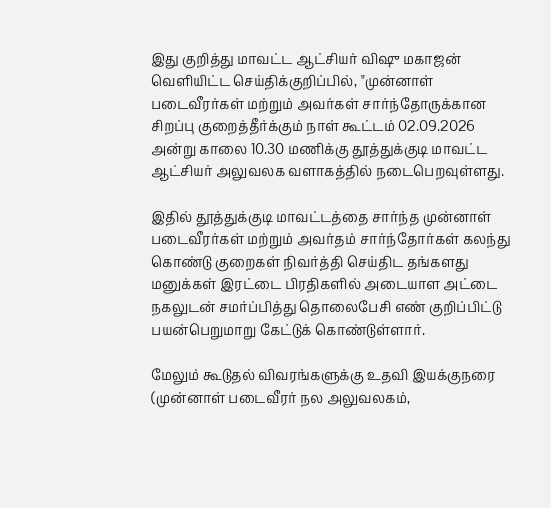இது குறித்து மாவட்ட ஆட்சியர் விஷு மகாஜன் வெளியிட்ட செய்திக்குறிப்பில், "முன்னாள் படைவீரர்கள் மற்றும் அவர்கள் சார்ந்தோருக்கான சிறப்பு குறைத்தீர்க்கும் நாள் கூட்டம் 02.09.2026 அன்று காலை 10.30 மணிக்கு தூத்துக்குடி மாவட்ட ஆட்சியர் அலுவலக வளாகத்தில் நடைபெறவுள்ளது.

இதில் தூத்துக்குடி மாவட்டத்தை சார்ந்த முன்னாள் படைவீரர்கள் மற்றும் அவர்தம் சார்ந்தோர்கள் கலந்து கொண்டு குறைகள் நிவர்த்தி செய்திட தங்களது மனுக்கள் இரட்டை பிரதிகளில் அடையாள அட்டை நகலுடன் சமர்ப்பித்து தொலைபேசி எண் குறிப்பிட்டு பயன்பெறுமாறு கேட்டுக் கொண்டுள்ளார்.

மேலும் கூடுதல் விவரங்களுக்கு உதவி இயக்குநரை (முன்னாள் படைவீரர் நல அலுவலகம்,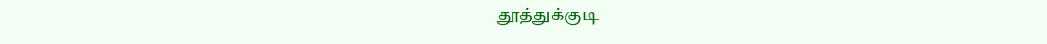தூத்துக்குடி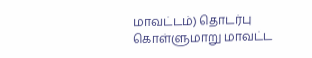மாவட்டம்) தொடர்பு கொள்ளுமாறு மாவட்ட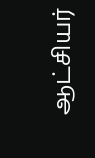ஆட்சியர்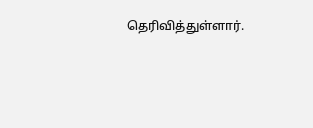தெரிவித்துள்ளார்.